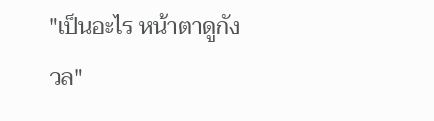"เป็นอะไร หน้าตาดูกังวล"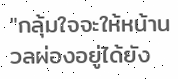"กลุ้มใจจะให้หน้านวลผ่องอยู่ได้ยัง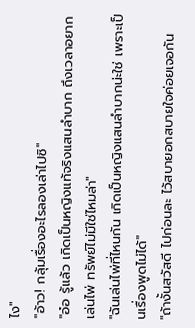ไง"
"อ้าว! กลุ้มเรื่องอะไรลองเล่าไปซิ"
"อ๋อ รู้แล้ว เกิดเป็นหญิงแท้จริงแสนลำบาก ถึงเวลาอยากเล่นไพ่ ทรัพย์ไม่มีใช่ไหมล่า"
"ฉันเล่นไพ่ที่ไหนกัน เกิดเป็นหญิงแสนลำบากน่ะใช่ เพราะเป็นเรื่องพูดไม่ได้"
"ถ้างั้นสวัสดี ไปก่อนละ ไว้สบายอกสบายใจค่อยเจอกัน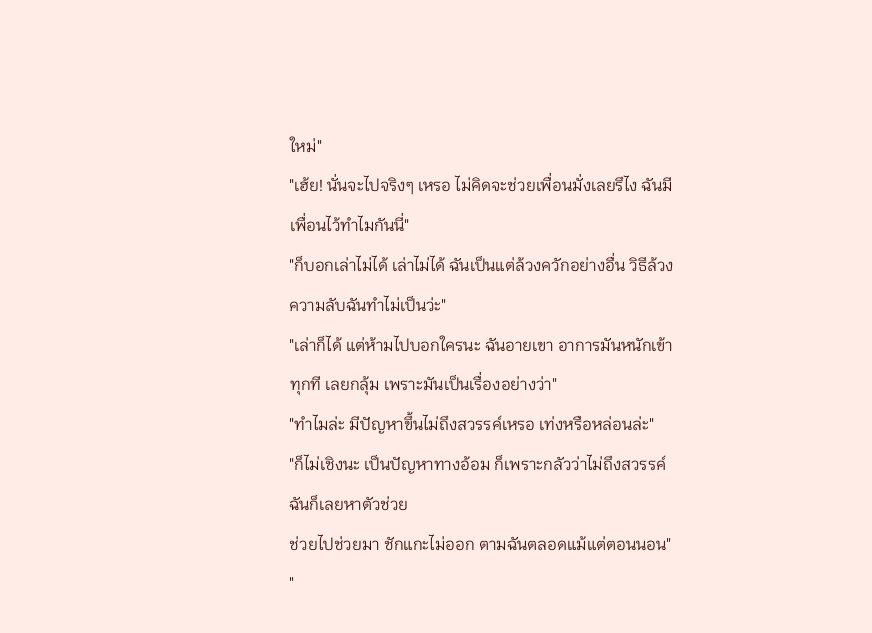ใหม่"
"เฮ้ย! นั่นจะไปจริงๆ เหรอ ไม่คิดจะช่วยเพื่อนมั่งเลยรึไง ฉันมีเพื่อนไว้ทำไมกันนี่"
"ก็บอกเล่าไม่ได้ เล่าไม่ได้ ฉันเป็นแต่ล้วงควักอย่างอื่น วิธีล้วงความลับฉันทำไม่เป็นว่ะ"
"เล่าก็ได้ แต่ห้ามไปบอกใครนะ ฉันอายเขา อาการมันหนักเข้าทุกที เลยกลุ้ม เพราะมันเป็นเรื่องอย่างว่า"
"ทำไมล่ะ มีปัญหาขึ้นไม่ถึงสวรรค์เหรอ เท่งหรือหล่อนล่ะ"
"ก็ไม่เชิงนะ เป็นปัญหาทางอ้อม ก็เพราะกลัวว่าไม่ถึงสวรรค์ ฉันก็เลยหาตัวช่วย
ช่วยไปช่วยมา ชักแกะไม่ออก ตามฉันตลอดแม้แต่ตอนนอน"
"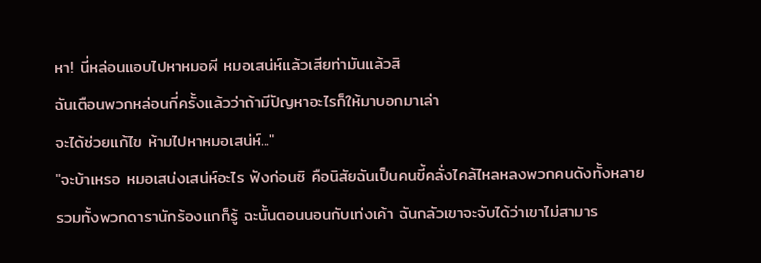หา! นี่หล่อนแอบไปหาหมอผี หมอเสน่ห์แล้วเสียท่ามันแล้วสิ
ฉันเตือนพวกหล่อนกี่ครั้งแล้วว่าถ้ามีปัญหาอะไรก็ให้มาบอกมาเล่า
จะได้ช่วยแก้ไข ห้ามไปหาหมอเสน่ห์..."
"จะบ้าเหรอ หมอเสน่งเสน่ห์อะไร ฟังก่อนซิ คือนิสัยฉันเป็นคนขี้คลั่งไคล้ไหลหลงพวกคนดังทั้งหลาย
รวมทั้งพวกดารานักร้องแกก็รู้ ฉะนั้นตอนนอนกับเท่งเค้า ฉันกลัวเขาจะจับได้ว่าเขาไม่สามาร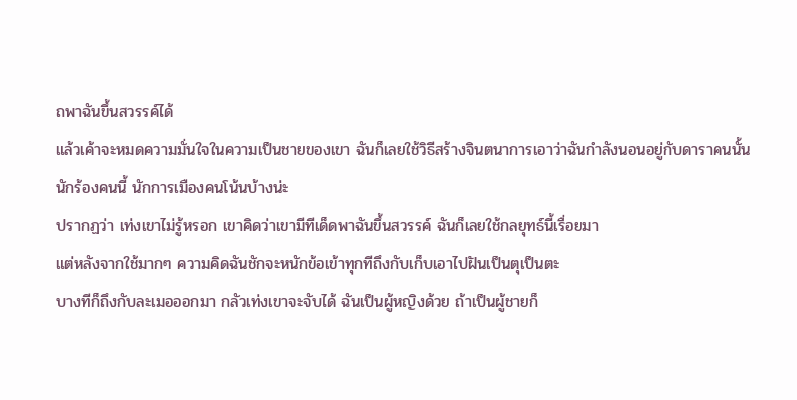ถพาฉันขึ้นสวรรค์ได้
แล้วเค้าจะหมดความมั่นใจในความเป็นชายของเขา ฉันก็เลยใช้วิธีสร้างจินตนาการเอาว่าฉันกำลังนอนอยู่กับดาราคนนั้น
นักร้องคนนี้ นักการเมืองคนโน้นบ้างน่ะ
ปรากฏว่า เท่งเขาไม่รู้หรอก เขาคิดว่าเขามีทีเด็ดพาฉันขึ้นสวรรค์ ฉันก็เลยใช้กลยุทธ์นี้เรื่อยมา
แต่หลังจากใช้มากๆ ความคิดฉันชักจะหนักข้อเข้าทุกทีถึงกับเก็บเอาไปฝันเป็นตุเป็นตะ
บางทีก็ถึงกับละเมอออกมา กลัวเท่งเขาจะจับได้ ฉันเป็นผู้หญิงด้วย ถ้าเป็นผู้ชายก็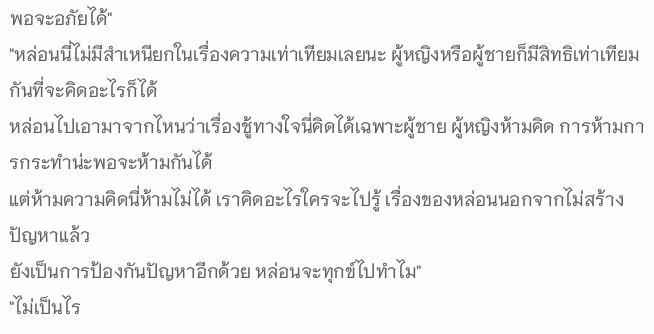พอจะอภัยได้"
"หล่อนนี่ไม่มีสำเหนียกในเรื่องความเท่าเทียมเลยนะ ผู้หญิงหรือผู้ชายก็มีสิทธิเท่าเทียมกันที่จะคิดอะไรก็ได้
หล่อนไปเอามาจากไหนว่าเรื่องชู้ทางใจนี่คิดได้เฉพาะผู้ชาย ผู้หญิงห้ามคิด การห้ามการกระทำน่ะพอจะห้ามกันได้
แต่ห้ามความคิดนี่ห้ามไม่ได้ เราคิดอะไรใครจะไปรู้ เรื่องของหล่อนนอกจากไม่สร้างปัญหาแล้ว
ยังเป็นการป้องกันปัญหาอีกด้วย หล่อนจะทุกข์ไปทำไม"
"ไม่เป็นไร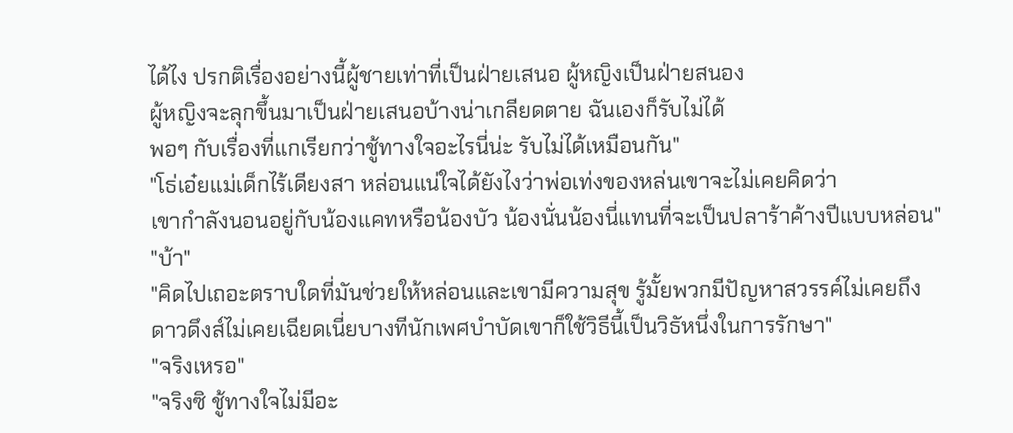ได้ไง ปรกติเรื่องอย่างนี้ผู้ชายเท่าที่เป็นฝ่ายเสนอ ผู้หญิงเป็นฝ่ายสนอง
ผู้หญิงจะลุกขึ้นมาเป็นฝ่ายเสนอบ้างน่าเกลียดตาย ฉันเองก็รับไม่ได้
พอๆ กับเรื่องที่แกเรียกว่าชู้ทางใจอะไรนี่น่ะ รับไม่ได้เหมือนกัน"
"โธ่เอ๋ยแม่เด็กไร้เดียงสา หล่อนแน่ใจได้ยังไงว่าพ่อเท่งของหล่นเขาจะไม่เคยคิดว่า
เขากำลังนอนอยู่กับน้องแคทหรือน้องบัว น้องนั่นน้องนี่แทนที่จะเป็นปลาร้าค้างปีแบบหล่อน"
"บ้า"
"คิดไปเถอะตราบใดที่มันช่วยให้หล่อนและเขามีความสุข รู้มั้ยพวกมีปัญหาสวรรค์ไม่เคยถึง
ดาวดึงส์ไม่เคยเฉียดเนี่ยบางทีนักเพศบำบัดเขาก็ใช้วิธีนี้เป็นวิธัหนึ่งในการรักษา"
"จริงเหรอ"
"จริงซิ ชู้ทางใจไม่มีอะ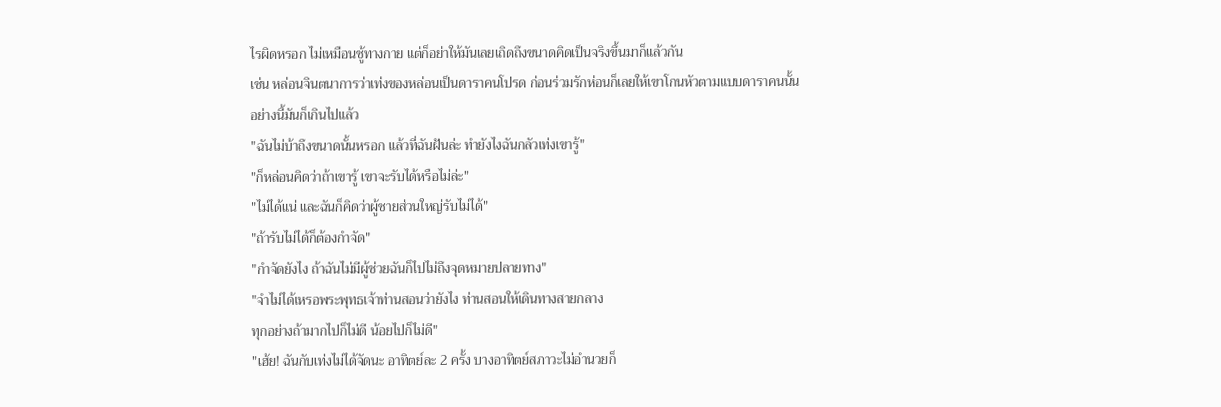ไรผิดหรอก ไม่เหมือนชู้ทางกาย แต่ก็อย่าให้มันเลยเถิดถึงขนาดคิดเป็นจริงขึ้นมาก็แล้วกัน
เช่น หล่อนจินตนาการว่าเท่งของหล่อนเป็นดาราคนโปรด ก่อนร่วมรักห่อนก็เลยให้เขาโกนหัวตามแบบดาราคนนั้น
อย่างนี้มันก็เกินไปแล้ว
"ฉันไม่บ้าถึงขนาดนั้นหรอก แล้วที่ฉันฝันล่ะ ทำยังไงฉันกลัวเท่งเขารู้"
"ก็หล่อนคิดว่าถ้าเขารู้ เขาจะรับได้หรือไม่ล่ะ"
"ไม่ได้แน่ และฉันก็คิดว่าผู้ชายส่วนใหญ่รับไม่ได้"
"ถ้ารับไม่ได้ก็ต้องกำจัด"
"กำจัดยังไง ถ้าฉันไม่มีผู้ช่วยฉันก็ไปไม่ถึงจุดหมายปลายทาง"
"จำไม่ได้เหรอพระพุทธเจ้าท่านสอนว่ายังไง ท่านสอนให้เดินทางสายกลาง
ทุกอย่างถ้ามากไปก็ไม่ดี น้อยไปก็ไม่ดี"
"เฮ้ย! ฉันกับเท่งไม่ได้จัดนะ อาทิตย์ละ 2 ครั้ง บางอาทิตย์สภาวะไม่อำนวยก็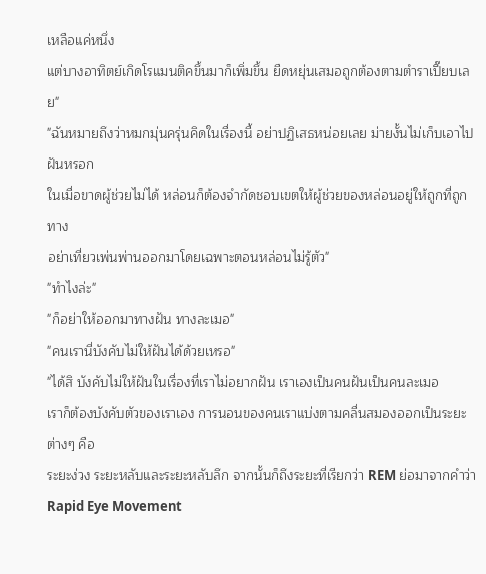เหลือแค่หนึ่ง
แต่บางอาทิตย์เกิดโรแมนติคขึ้นมาก็เพิ่มขึ้น ยืดหยุ่นเสมอถูกต้องตามตำราเปี๊ยบเลย"
"ฉันหมายถึงว่าหมกมุ่นครุ่นคิดในเรื่องนี้ อย่าปฏิเสธหน่อยเลย ม่ายงั้นไม่เก็บเอาไปฝันหรอก
ในเมื่อขาดผู้ช่วยไม่ได้ หล่อนก็ต้องจำกัดชอบเขตให้ผู้ช่วยของหล่อนอยู่ให้ถูกที่ถูกทาง
อย่าเที่ยวเพ่นพ่านออกมาโดยเฉพาะตอนหล่อนไม่รู้ตัว"
"ทำไงล่ะ"
"ก็อย่าให้ออกมาทางฝัน ทางละเมอ"
"คนเรานี่บังคับไม่ให้ฝันได้ด้วยเหรอ"
"ได้สิ บังคับไม่ให้ฝันในเรื่องที่เราไม่อยากฝัน เราเองเป็นคนฝันเป็นคนละเมอ
เราก็ต้องบังคับตัวของเราเอง การนอนของคนเราแบ่งตามคลื่นสมองออกเป็นระยะต่างๆ คือ
ระยะง่วง ระยะหลับและระยะหลับลึก จากนั้นก็ถึงระยะที่เรียกว่า REM ย่อมาจากคำว่า Rapid Eye Movement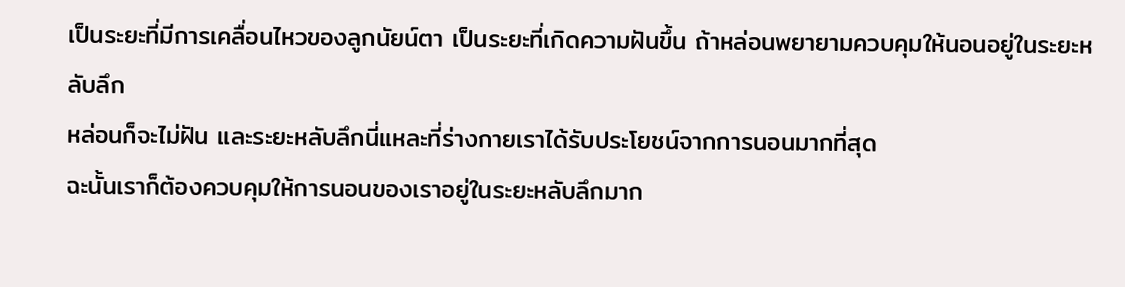เป็นระยะที่มีการเคลื่อนไหวของลูกนัยน์ตา เป็นระยะที่เกิดความฝันขึ้น ถ้าหล่อนพยายามควบคุมให้นอนอยู่ในระยะหลับลึก
หล่อนก็จะไม่ฝัน และระยะหลับลึกนี่แหละที่ร่างกายเราได้รับประโยชน์จากการนอนมากที่สุด
ฉะนั้นเราก็ต้องควบคุมให้การนอนของเราอยู่ในระยะหลับลึกมาก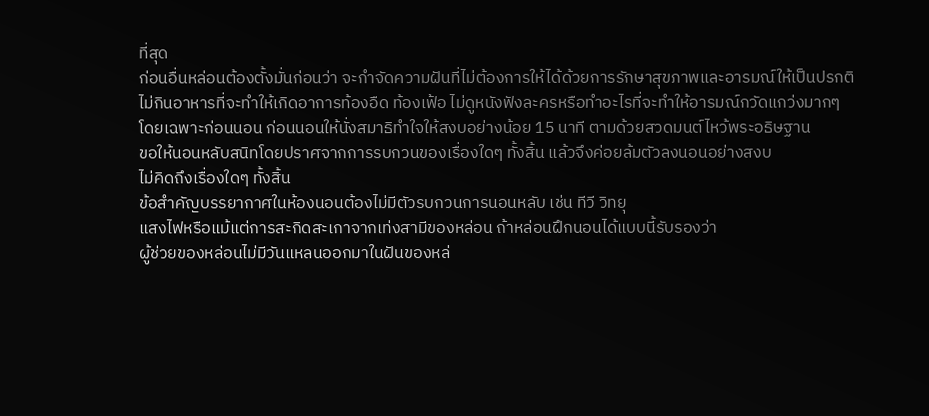ที่สุด
ก่อนอื่นหล่อนต้องตั้งมั่นก่อนว่า จะกำจัดความฝันที่ไม่ต้องการให้ได้ด้วยการรักษาสุขภาพและอารมณ์ให้เป็นปรกติ
ไม่กินอาหารที่จะทำให้เกิดอาการท้องอืด ท้องเฟ้อ ไม่ดูหนังฟังละครหรือทำอะไรที่จะทำให้อารมณ์กวัดแกว่งมากๆ
โดยเฉพาะก่อนนอน ก่อนนอนให้นั่งสมาธิทำใจให้สงบอย่างน้อย 15 นาที ตามด้วยสวดมนต์ไหว้พระอธิษฐาน
ขอให้นอนหลับสนิทโดยปราศจากการรบกวนของเรื่องใดๆ ทั้งสิ้น แล้วจึงค่อยล้มตัวลงนอนอย่างสงบ
ไม่คิดถึงเรื่องใดๆ ทั้งสิ้น
ข้อสำคัญบรรยากาศในห้องนอนต้องไม่มีตัวรบกวนการนอนหลับ เช่น ทีวี วิทยุ
แสงไฟหรือแม้แต่การสะกิดสะเกาจากเท่งสามีของหล่อน ถ้าหล่อนฝึกนอนได้แบบนี้รับรองว่า
ผู้ช่วยของหล่อนไม่มีวันแหลนออกมาในฝันของหล่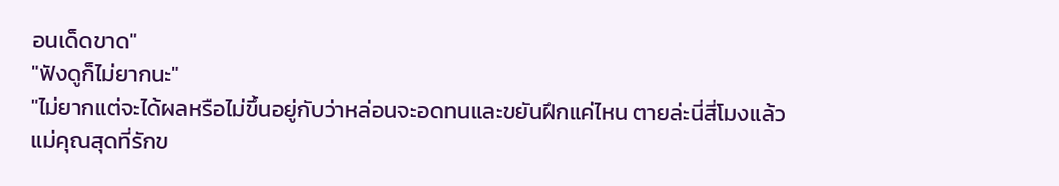อนเด็ดขาด"
"ฟังดูก็ไม่ยากนะ"
"ไม่ยากแต่จะได้ผลหรือไม่ขึ้นอยู่กับว่าหล่อนจะอดทนและขยันฝึกแค่ไหน ตายล่ะนี่สี่โมงแล้ว
แม่คุณสุดที่รักข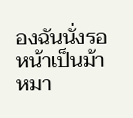องฉันนั่งรอหน้าเป็นม้าหมา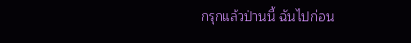กรุกแล้วป่านนี้ ฉันไปก่อน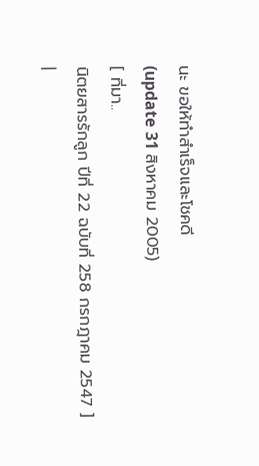นะ ขอให้ทำสำเร็จและโชคดี
(update 31 สิงหาคม 2005)
[ ที่มา..
นิตยสารรักลูก ปีที่ 22 ฉบับที่ 258 กรกฎาคม 2547 ]
|